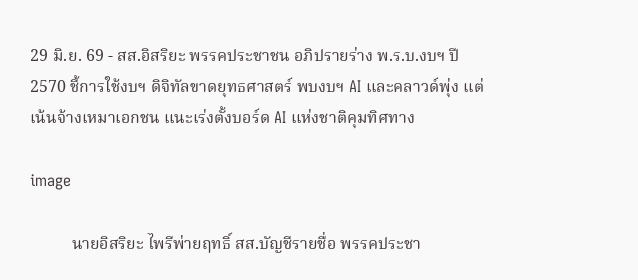29 มิ.ย. 69 - สส.อิสริยะ พรรคประชาชน อภิปรายร่าง พ.ร.บ.งบฯ ปี 2570 ชี้การใช้งบฯ ดิจิทัลขาดยุทธศาสตร์ พบงบฯ AI และคลาวด์พุ่ง แต่เน้นจ้างเหมาเอกชน แนะเร่งตั้งบอร์ด AI แห่งชาติคุมทิศทาง

image

          นายอิสริยะ ไพรีพ่ายฤทธิ์ สส.บัญชีรายชื่อ พรรคประชา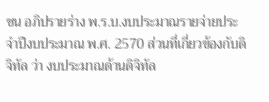ชน อภิปรายร่าง พ.ร.บ.งบประมาณรายจ่ายประจำปีงบประมาณ พ.ศ. 2570 ส่วนที่เกี่ยวข้องกับดิจิทัล ว่า งบประมาณด้านดิจิทัล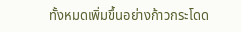ทั้งหมดเพิ่มขึ้นอย่างก้าวกระโดด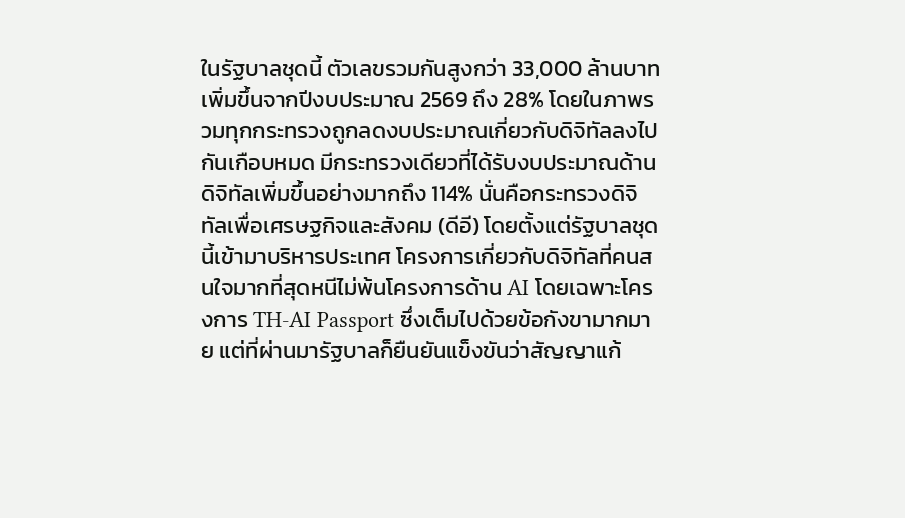ในรัฐบาลชุดนี้ ตัวเลขรวมกันสูงกว่า 33,000 ล้านบาท เพิ่มขึ้นจากปีงบประมาณ 2569 ถึง 28% โดยในภาพรวมทุกกระทรวงถูกลดงบประมาณเกี่ยวกับดิจิทัลลงไปกันเกือบหมด มีกระทรวงเดียวที่ได้รับงบประมาณด้านดิจิทัลเพิ่มขึ้นอย่างมากถึง 114% นั่นคือกระทรวงดิจิทัลเพื่อเศรษฐกิจและสังคม (ดีอี) โดยตั้งแต่รัฐบาลชุดนี้เข้ามาบริหารประเทศ โครงการเกี่ยวกับดิจิทัลที่คนสนใจมากที่สุดหนีไม่พ้นโครงการด้าน AI โดยเฉพาะโครงการ TH-AI Passport ซึ่งเต็มไปด้วยข้อกังขามากมาย แต่ที่ผ่านมารัฐบาลก็ยืนยันแข็งขันว่าสัญญาแก้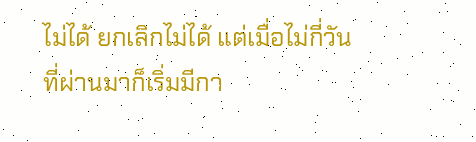ไม่ได้ ยกเลิกไม่ได้ แต่เมื่อไม่กี่วันที่ผ่านมาก็เริ่มมีกา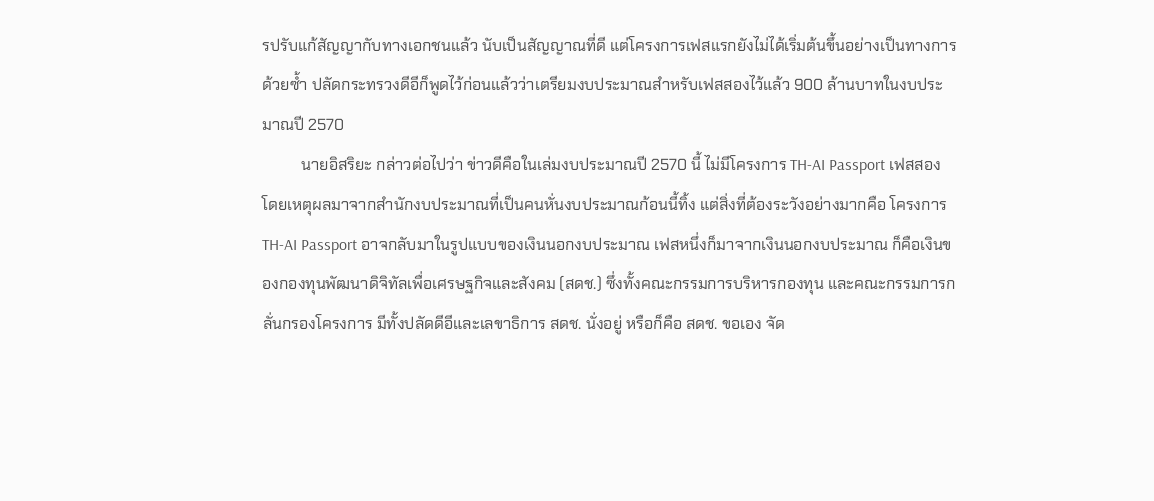รปรับแก้สัญญากับทางเอกชนแล้ว นับเป็นสัญญาณที่ดี แต่โครงการเฟสแรกยังไม่ได้เริ่มต้นขึ้นอย่างเป็นทางการด้วยซ้ำ ปลัดกระทรวงดีอีก็พูดไว้ก่อนแล้วว่าเตรียมงบประมาณสำหรับเฟสสองไว้แล้ว 900 ล้านบาทในงบประมาณปี 2570
          นายอิสริยะ กล่าวต่อไปว่า ข่าวดีคือในเล่มงบประมาณปี 2570 นี้ ไม่มีโครงการ TH-AI Passport เฟสสอง โดยเหตุผลมาจากสำนักงบประมาณที่เป็นคนหั่นงบประมาณก้อนนี้ทิ้ง แต่สิ่งที่ต้องระวังอย่างมากคือ โครงการ TH-AI Passport อาจกลับมาในรูปแบบของเงินนอกงบประมาณ เฟสหนึ่งก็มาจากเงินนอกงบประมาณ ก็คือเงินของกองทุนพัฒนาดิจิทัลเพื่อเศรษฐกิจและสังคม (สดช.) ซึ่งทั้งคณะกรรมการบริหารกองทุน และคณะกรรมการกลั่นกรองโครงการ มีทั้งปลัดดีอีและเลขาธิการ สดช. นั่งอยู่ หรือก็คือ สดช. ขอเอง จัด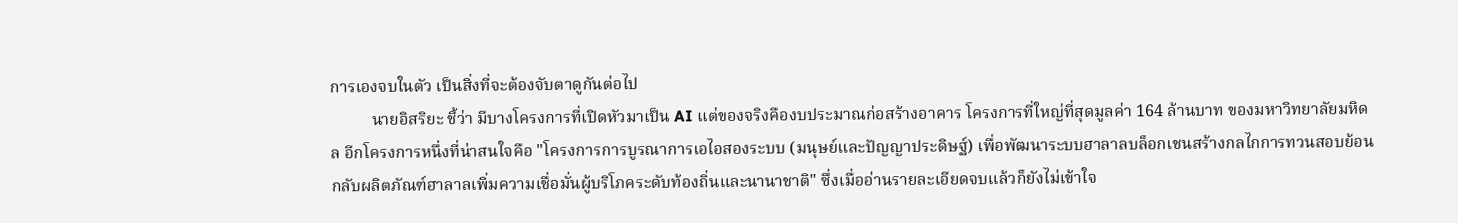การเองจบในตัว เป็นสิ่งที่จะต้องจับตาดูกันต่อไป
          นายอิสริยะ ชี้ว่า มีบางโครงการที่เปิดหัวมาเป็น AI แต่ของจริงคืองบประมาณก่อสร้างอาคาร โครงการที่ใหญ่ที่สุดมูลค่า 164 ล้านบาท ของมหาวิทยาลัยมหิดล อีกโครงการหนึ่งที่น่าสนใจคือ "โครงการการบูรณาการเอไอสองระบบ (มนุษย์และปัญญาประดิษฐ์) เพื่อพัฒนาระบบฮาลาลบล็อกเชนสร้างกลไกการทวนสอบย้อนกลับผลิตภัณฑ์ฮาลาลเพิ่มความเชื่อมั่นผู้บริโภคระดับท้องถิ่นและนานาชาติ" ซึ่งเมื่ออ่านรายละเอียดจบแล้วก็ยังไม่เข้าใจ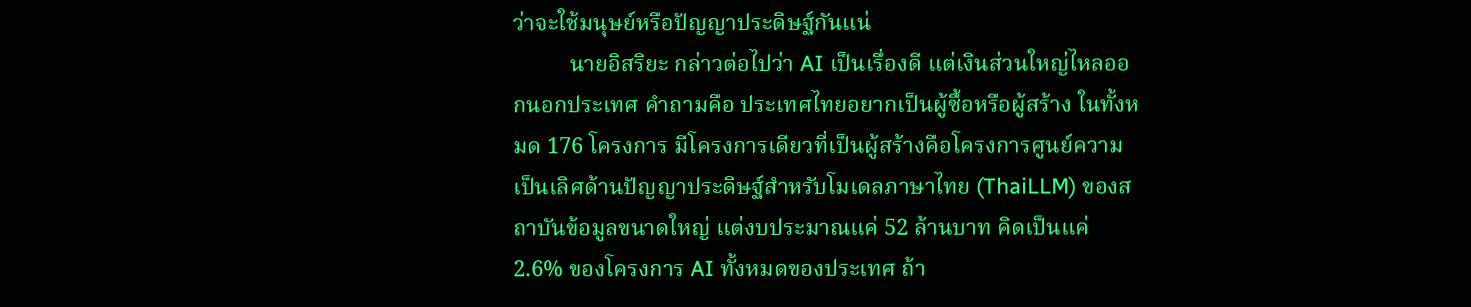ว่าจะใช้มนุษย์หรือปัญญาประดิษฐ์กันแน่
          นายอิสริยะ กล่าวต่อไปว่า AI เป็นเรื่องดี แต่เงินส่วนใหญ่ไหลออกนอกประเทศ คำถามคือ ประเทศไทยอยากเป็นผู้ซื้อหรือผู้สร้าง ในทั้งหมด 176 โครงการ มีโครงการเดียวที่เป็นผู้สร้างคือโครงการศูนย์ความเป็นเลิศด้านปัญญาประดิษฐ์สำหรับโมเดลภาษาไทย (ThaiLLM) ของสถาบันข้อมูลขนาดใหญ่ แต่งบประมาณแค่ 52 ล้านบาท คิดเป็นแค่ 2.6% ของโครงการ AI ทั้งหมดของประเทศ ถ้า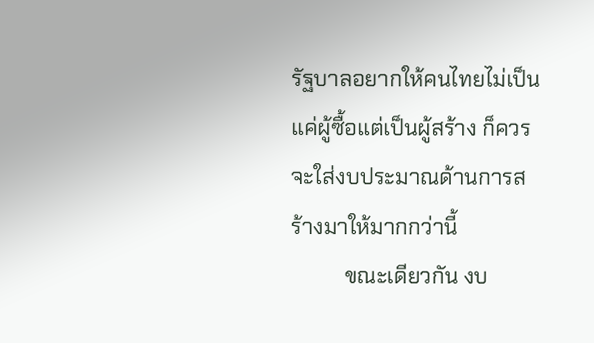รัฐบาลอยากให้คนไทยไม่เป็นแค่ผู้ซื้อแต่เป็นผู้สร้าง ก็ควรจะใส่งบประมาณด้านการสร้างมาให้มากกว่านี้
          ขณะเดียวกัน งบ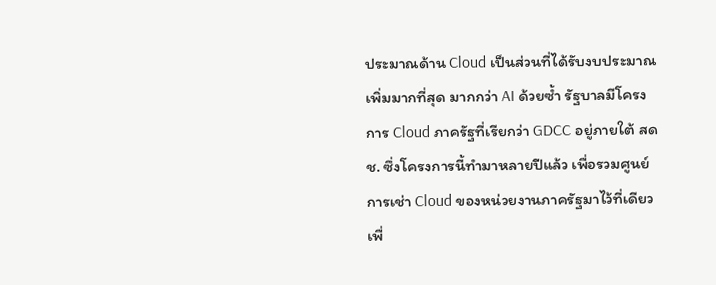ประมาณด้าน Cloud เป็นส่วนที่ได้รับงบประมาณเพิ่มมากที่สุด มากกว่า AI ด้วยซ้ำ รัฐบาลมีโครงการ Cloud ภาครัฐที่เรียกว่า GDCC อยู่ภายใต้ สดช. ซึ่งโครงการนี้ทำมาหลายปีแล้ว เพื่อรวมศูนย์การเช่า Cloud ของหน่วยงานภาครัฐมาไว้ที่เดียว เพื่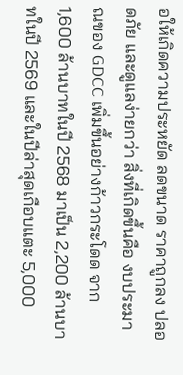อให้เกิดความประหยัด ลดขนาด ราคาถูกลง ปลอดภัย และดูแลง่ายกว่า สิ่งที่เกิดขึ้นคือ งบประมาณของ GDCC เพิ่มขึ้นอย่างก้าวกระโดด จาก 1,600 ล้านบาทในปี 2568 มาเป็น 2,200 ล้านบาทในปี 2569 และในปีล่าสุดเกือบแตะ 5,000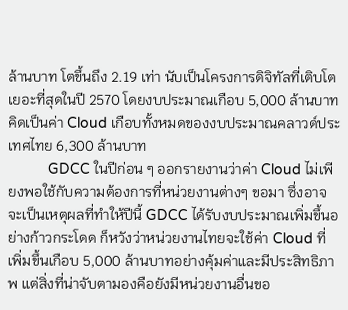ล้านบาท โตขึ้นถึง 2.19 เท่า นับเป็นโครงการดิจิทัลที่เติบโตเยอะที่สุดในปี 2570 โดยงบประมาณเกือบ 5,000 ล้านบาทคิดเป็นค่า Cloud เกือบทั้งหมดของงบประมาณคลาวด์ประเทศไทย 6,300 ล้านบาท
          GDCC ในปีก่อน ๆ ออกรายงานว่าค่า Cloud ไม่เพียงพอใช้กับความต้องการที่หน่วยงานต่างๆ ขอมา ซึ่งอาจจะเป็นเหตุผลที่ทำให้ปีนี้ GDCC ได้รับงบประมาณเพิ่มขึ้นอย่างก้าวกระโดด ก็หวังว่าหน่วยงานไทยจะใช้ค่า Cloud ที่เพิ่มขึ้นเกือบ 5,000 ล้านบาทอย่างคุ้มค่าและมีประสิทธิภาพ แต่สิ่งที่น่าจับตามองคือยังมีหน่วยงานอื่นขอ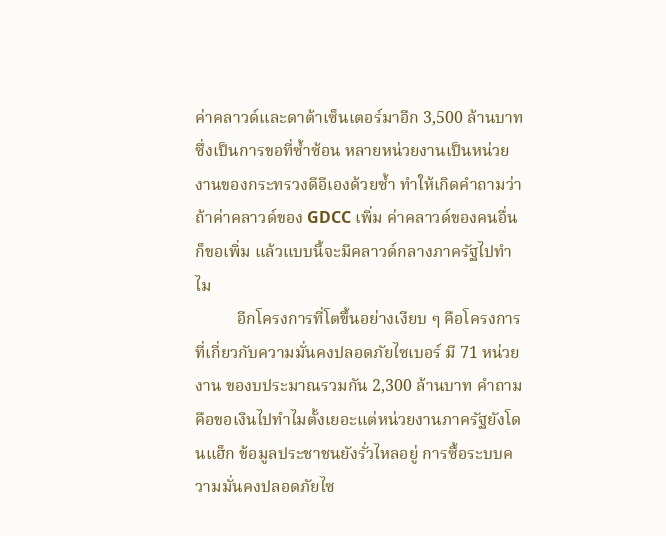ค่าคลาวด์และดาต้าเซ็นเตอร์มาอีก 3,500 ล้านบาท ซึ่งเป็นการขอที่ซ้ำซ้อน หลายหน่วยงานเป็นหน่วยงานของกระทรวงดีอีเองด้วยซ้ำ ทำให้เกิดคำถามว่าถ้าค่าคลาวด์ของ GDCC เพิ่ม ค่าคลาวด์ของคนอื่นก็ขอเพิ่ม แล้วแบบนี้จะมีคลาวด์กลางภาครัฐไปทำไม
          อีกโครงการที่โตขึ้นอย่างเงียบ ๆ คือโครงการที่เกี่ยวกับความมั่นคงปลอดภัยไซเบอร์ มี 71 หน่วยงาน ของบประมาณรวมกัน 2,300 ล้านบาท คำถามคือขอเงินไปทำไมตั้งเยอะแต่หน่วยงานภาครัฐยังโดนแฮ็ก ข้อมูลประชาชนยังรั่วไหลอยู่ การซื้อระบบความมั่นคงปลอดภัยไซ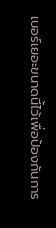เบอร์เยอะขนาดนี้ไว้เพื่อป้องกันการ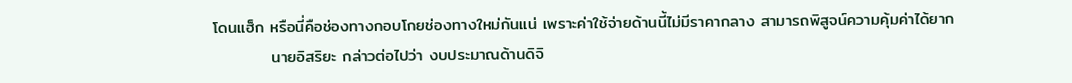โดนแฮ็ก หรือนี่คือช่องทางกอบโกยช่องทางใหม่กันแน่ เพราะค่าใช้จ่ายด้านนี้ไม่มีราคากลาง สามารถพิสูจน์ความคุ้มค่าได้ยาก
          นายอิสริยะ กล่าวต่อไปว่า งบประมาณด้านดิจิ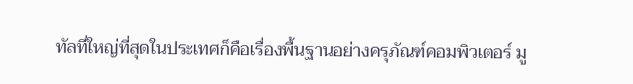ทัลที่ใหญ่ที่สุดในประเทศก็คือเรื่องพื้นฐานอย่างครุภัณฑ์คอมพิวเตอร์ มู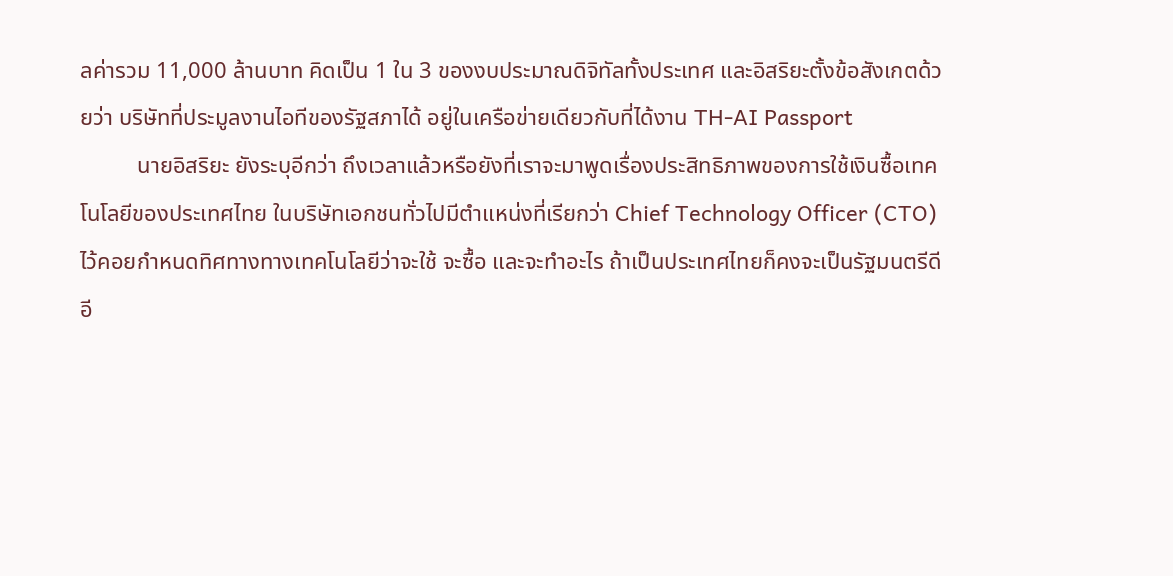ลค่ารวม 11,000 ล้านบาท คิดเป็น 1 ใน 3 ของงบประมาณดิจิทัลทั้งประเทศ และอิสริยะตั้งข้อสังเกตด้วยว่า บริษัทที่ประมูลงานไอทีของรัฐสภาได้ อยู่ในเครือข่ายเดียวกับที่ได้งาน TH-AI Passport
          นายอิสริยะ ยังระบุอีกว่า ถึงเวลาแล้วหรือยังที่เราจะมาพูดเรื่องประสิทธิภาพของการใช้เงินซื้อเทคโนโลยีของประเทศไทย ในบริษัทเอกชนทั่วไปมีตำแหน่งที่เรียกว่า Chief Technology Officer (CTO) ไว้คอยกำหนดทิศทางทางเทคโนโลยีว่าจะใช้ จะซื้อ และจะทำอะไร ถ้าเป็นประเทศไทยก็คงจะเป็นรัฐมนตรีดีอี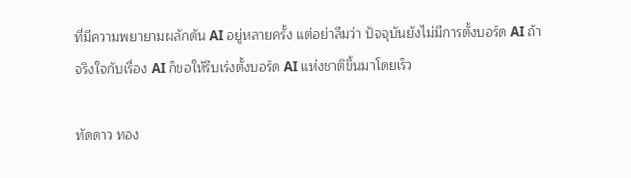ที่มีความพยายามผลักดัน AI อยู่หลายครั้ง แต่อย่าลืมว่า ปัจจุบันยังไม่มีการตั้งบอร์ด AI ถ้าจริงใจกับเรื่อง AI ก็ขอให้รีบเร่งตั้งบอร์ด AI แห่งชาติขึ้นมาโดยเร็ว

ทัดดาว ทอง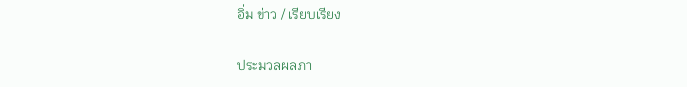อิ่ม ข่าว / เรียบเรียง

ประมวลผลภา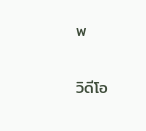พ

วิดีโอ